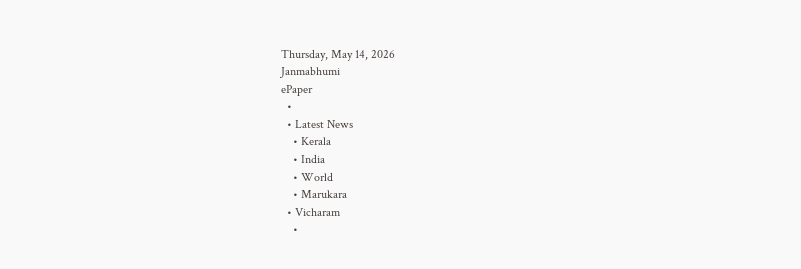Thursday, May 14, 2026
Janmabhumi
ePaper
  •
  • Latest News
    • Kerala
    • India
    • World
    • Marukara
  • Vicharam
    •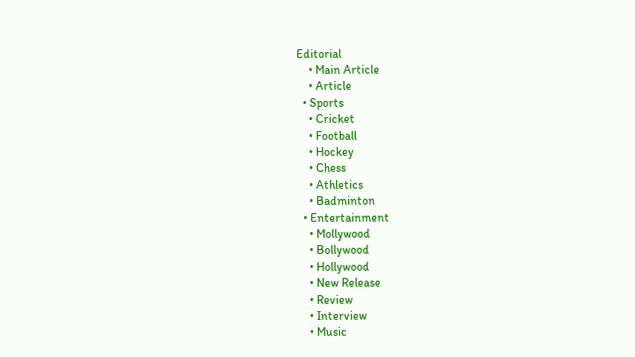Editorial
    • Main Article
    • Article
  • Sports
    • Cricket
    • Football
    • Hockey
    • Chess
    • Athletics
    • Badminton
  • Entertainment
    • Mollywood
    • Bollywood
    • Hollywood
    • New Release
    • Review
    • Interview
    • Music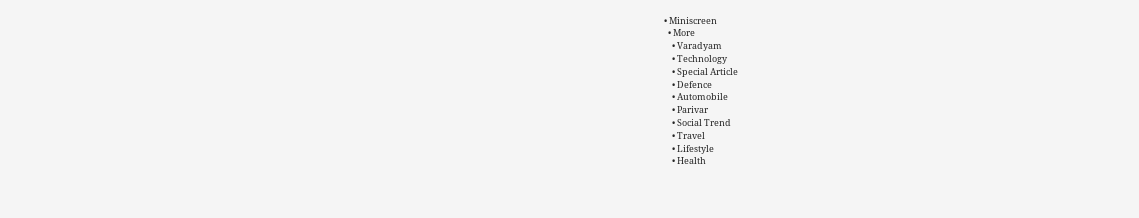• Miniscreen
  • More
    • Varadyam
    • Technology
    • Special Article
    • Defence
    • Automobile
    • Parivar
    • Social Trend
    • Travel
    • Lifestyle
    • Health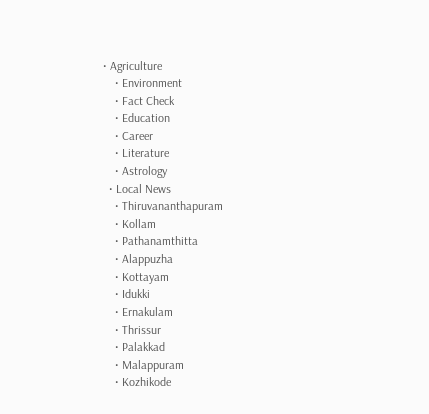• Agriculture
    • Environment
    • Fact Check
    • Education
    • Career
    • Literature
    • Astrology
  • Local News
    • Thiruvananthapuram
    • Kollam
    • Pathanamthitta
    • Alappuzha
    • Kottayam
    • Idukki
    • Ernakulam
    • Thrissur
    • Palakkad
    • Malappuram
    • Kozhikode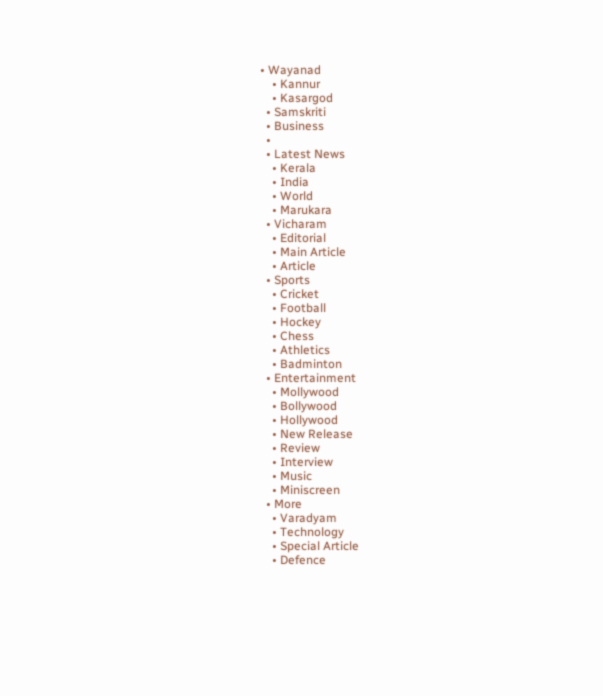• Wayanad
    • Kannur
    • Kasargod
  • Samskriti
  • Business
  •
  • Latest News
    • Kerala
    • India
    • World
    • Marukara
  • Vicharam
    • Editorial
    • Main Article
    • Article
  • Sports
    • Cricket
    • Football
    • Hockey
    • Chess
    • Athletics
    • Badminton
  • Entertainment
    • Mollywood
    • Bollywood
    • Hollywood
    • New Release
    • Review
    • Interview
    • Music
    • Miniscreen
  • More
    • Varadyam
    • Technology
    • Special Article
    • Defence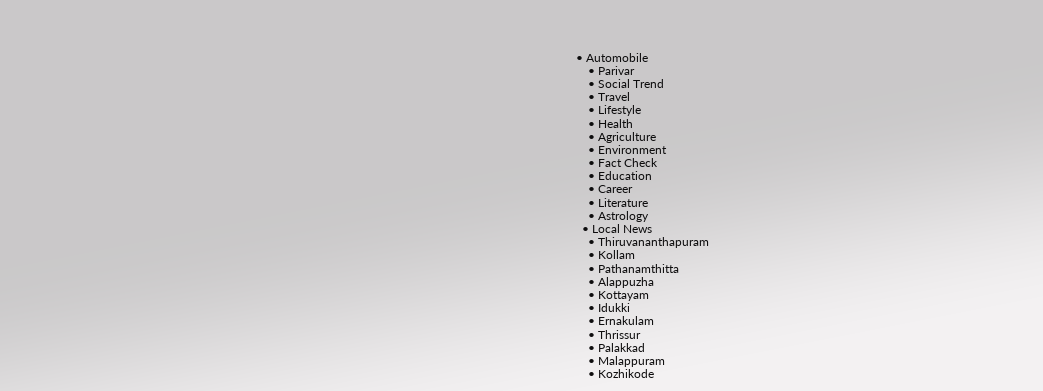• Automobile
    • Parivar
    • Social Trend
    • Travel
    • Lifestyle
    • Health
    • Agriculture
    • Environment
    • Fact Check
    • Education
    • Career
    • Literature
    • Astrology
  • Local News
    • Thiruvananthapuram
    • Kollam
    • Pathanamthitta
    • Alappuzha
    • Kottayam
    • Idukki
    • Ernakulam
    • Thrissur
    • Palakkad
    • Malappuram
    • Kozhikode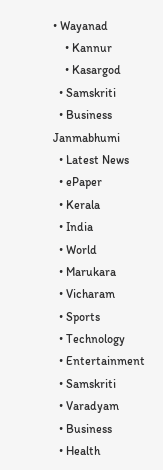• Wayanad
    • Kannur
    • Kasargod
  • Samskriti
  • Business
Janmabhumi
  • Latest News
  • ePaper
  • Kerala
  • India
  • World
  • Marukara
  • Vicharam
  • Sports
  • Technology
  • Entertainment
  • Samskriti
  • Varadyam
  • Business
  • Health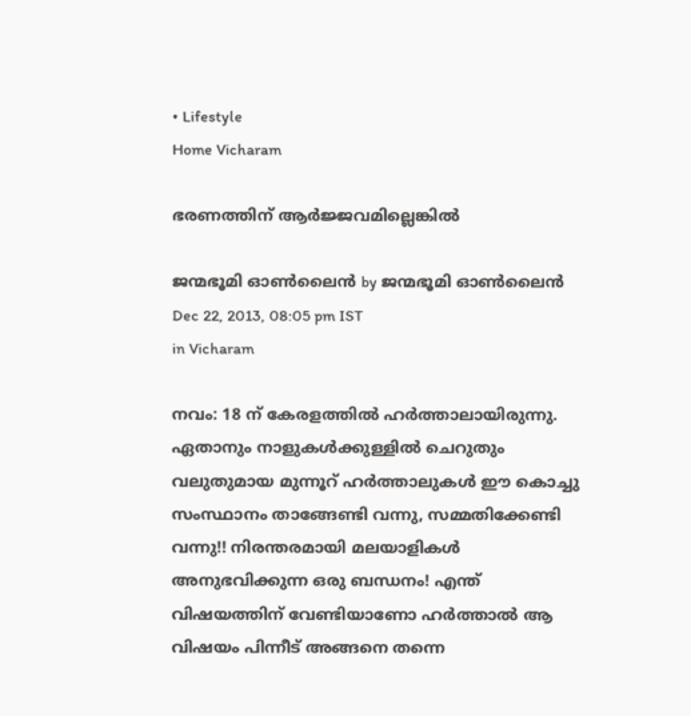• Lifestyle
Home Vicharam

ഭരണത്തിന്‌ ആര്‍ജ്ജവമില്ലെങ്കില്‍

ജന്മഭൂമി ഓണ്‍ലൈന്‍ by ജന്മഭൂമി ഓണ്‍ലൈന്‍
Dec 22, 2013, 08:05 pm IST
in Vicharam

നവം: 18 ന്‌ കേരളത്തില്‍ ഹര്‍ത്താലായിരുന്നു. ഏതാനും നാളുകള്‍ക്കുള്ളില്‍ ചെറുതും വലുതുമായ മുന്നൂറ്‌ ഹര്‍ത്താലുകള്‍ ഈ കൊച്ചു സംസ്ഥാനം താങ്ങേണ്ടി വന്നു, സമ്മതിക്കേണ്ടി വന്നു!! നിരന്തരമായി മലയാളികള്‍ അനുഭവിക്കുന്ന ഒരു ബന്ധനം! എന്ത്‌ വിഷയത്തിന്‌ വേണ്ടിയാണോ ഹര്‍ത്താല്‍ ആ വിഷയം പിന്നീട്‌ അങ്ങനെ തന്നെ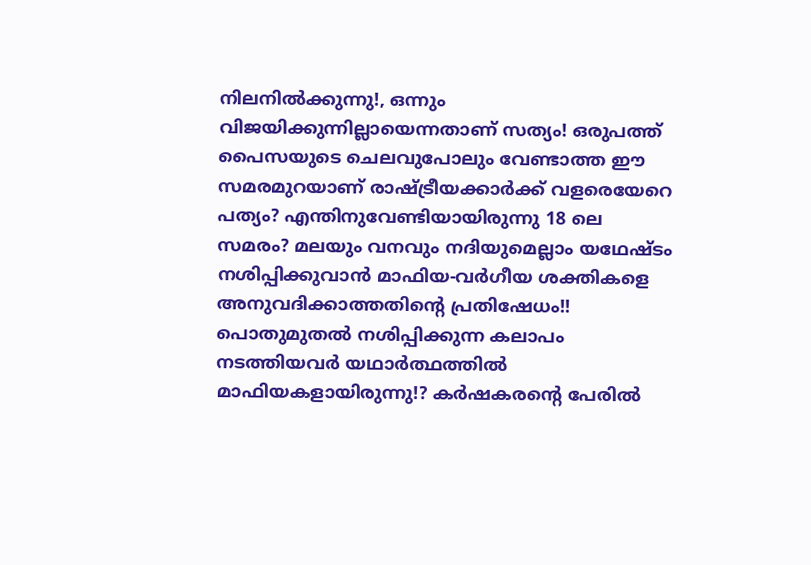നിലനില്‍ക്കുന്നു!, ഒന്നും വിജയിക്കുന്നില്ലായെന്നതാണ്‌ സത്യം! ഒരുപത്ത്‌ പൈസയുടെ ചെലവുപോലും വേണ്ടാത്ത ഈ സമരമുറയാണ്‌ രാഷ്‌ട്രീയക്കാര്‍ക്ക്‌ വളരെയേറെ പത്യം? എന്തിനുവേണ്ടിയായിരുന്നു 18 ലെ സമരം? മലയും വനവും നദിയുമെല്ലാം യഥേഷ്ടം നശിപ്പിക്കുവാന്‍ മാഫിയ-വര്‍ഗീയ ശക്തികളെ അനുവദിക്കാത്തതിന്റെ പ്രതിഷേധം!! പൊതുമുതല്‍ നശിപ്പിക്കുന്ന കലാപം നടത്തിയവര്‍ യഥാര്‍ത്ഥത്തില്‍ മാഫിയകളായിരുന്നു!? കര്‍ഷകരന്റെ പേരില്‍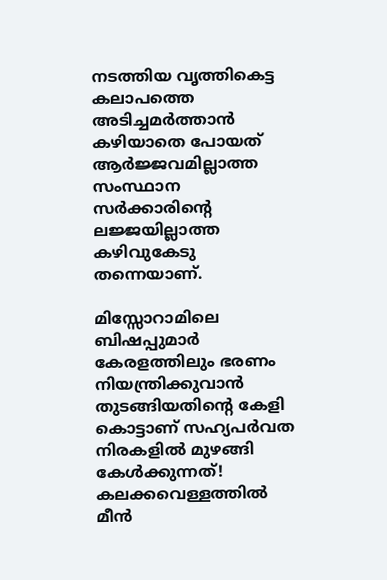നടത്തിയ വൃത്തികെട്ട കലാപത്തെ അടിച്ചമര്‍ത്താന്‍ കഴിയാതെ പോയത്‌ ആര്‍ജ്ജവമില്ലാത്ത സംസ്ഥാന സര്‍ക്കാരിന്റെ ലജ്ജയില്ലാത്ത കഴിവുകേടു തന്നെയാണ്‌.

മിസ്സോറാമിലെ ബിഷപ്പുമാര്‍ കേരളത്തിലും ഭരണം നിയന്ത്രിക്കുവാന്‍ തുടങ്ങിയതിന്റെ കേളി കൊട്ടാണ്‌ സഹ്യപര്‍വത നിരകളില്‍ മുഴങ്ങി കേള്‍ക്കുന്നത്‌! കലക്കവെള്ളത്തില്‍ മീന്‍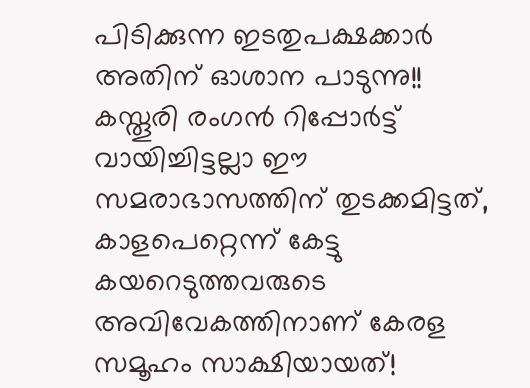പിടിക്കുന്ന ഇടതുപക്ഷക്കാര്‍ അതിന്‌ ഓശാന പാടുന്നു!! കസ്തൂരി രംഗന്‍ റിപ്പോര്‍ട്ട്‌ വായിച്ചിട്ടല്ലാ ഈ സമരാഭാസത്തിന്‌ തുടക്കമിട്ടത്‌, കാളപെറ്റെന്ന്‌ കേട്ടു കയറെടുത്തവരുടെ അവിവേകത്തിനാണ്‌ കേരള സമൂഹം സാക്ഷിയായത്‌!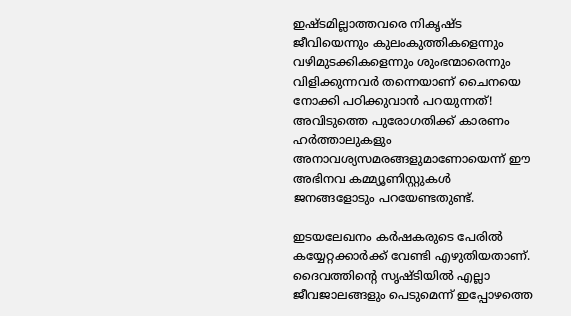ഇഷ്ടമില്ലാത്തവരെ നികൃഷ്ട ജീവിയെന്നും കുലംകുത്തികളെന്നും വഴിമുടക്കികളെന്നും ശുംഭന്മാരെന്നും വിളിക്കുന്നവര്‍ തന്നെയാണ്‌ ചൈനയെ നോക്കി പഠിക്കുവാന്‍ പറയുന്നത്‌! അവിടുത്തെ പുരോഗതിക്ക്‌ കാരണം ഹര്‍ത്താലുകളും അനാവശ്യസമരങ്ങളുമാണോയെന്ന്‌ ഈ അഭിനവ കമ്മ്യൂണിസ്റ്റുകള്‍ ജനങ്ങളോടും പറയേണ്ടതുണ്ട്‌.

ഇടയലേഖനം കര്‍ഷകരുടെ പേരില്‍ കയ്യേറ്റക്കാര്‍ക്ക്‌ വേണ്ടി എഴുതിയതാണ്‌. ദൈവത്തിന്റെ സൃഷ്ടിയില്‍ എല്ലാ ജീവജാലങ്ങളും പെടുമെന്ന്‌ ഇപ്പോഴത്തെ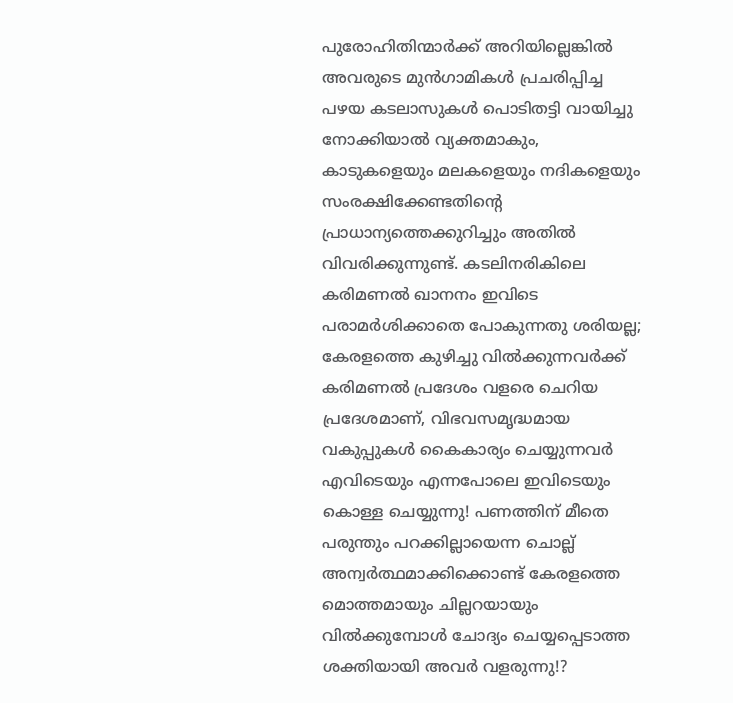പുരോഹിതിന്മാര്‍ക്ക്‌ അറിയില്ലെങ്കില്‍ അവരുടെ മുന്‍ഗാമികള്‍ പ്രചരിപ്പിച്ച പഴയ കടലാസുകള്‍ പൊടിതട്ടി വായിച്ചു നോക്കിയാല്‍ വ്യക്തമാകും, കാടുകളെയും മലകളെയും നദികളെയും സംരക്ഷിക്കേണ്ടതിന്റെ പ്രാധാന്യത്തെക്കുറിച്ചും അതില്‍ വിവരിക്കുന്നുണ്ട്‌. കടലിനരികിലെ കരിമണല്‍ ഖാനനം ഇവിടെ പരാമര്‍ശിക്കാതെ പോകുന്നതു ശരിയല്ല; കേരളത്തെ കുഴിച്ചു വില്‍ക്കുന്നവര്‍ക്ക്‌ കരിമണല്‍ പ്രദേശം വളരെ ചെറിയ പ്രദേശമാണ്‌, വിഭവസമൃദ്ധമായ വകുപ്പുകള്‍ കൈകാര്യം ചെയ്യുന്നവര്‍ എവിടെയും എന്നപോലെ ഇവിടെയും കൊള്ള ചെയ്യുന്നു! പണത്തിന്‌ മീതെ പരുന്തും പറക്കില്ലായെന്ന ചൊല്ല്‌ അന്വര്‍ത്ഥമാക്കിക്കൊണ്ട്‌ കേരളത്തെ മൊത്തമായും ചില്ലറയായും വില്‍ക്കുമ്പോള്‍ ചോദ്യം ചെയ്യപ്പെടാത്ത ശക്തിയായി അവര്‍ വളരുന്നു!?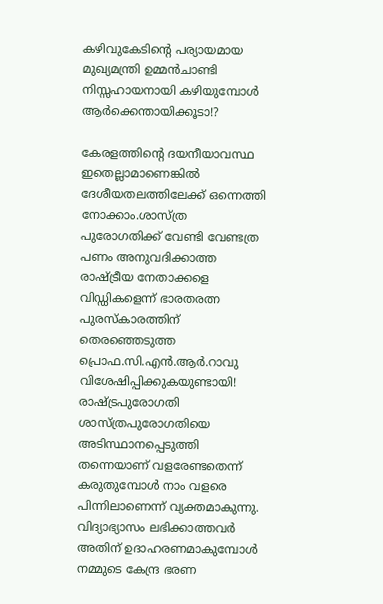കഴിവുകേടിന്റെ പര്യായമായ മുഖ്യമന്ത്രി ഉമ്മന്‍ചാണ്ടി നിസ്സഹായനായി കഴിയുമ്പോള്‍ ആര്‍ക്കെന്തായിക്കൂടാ!?

കേരളത്തിന്റെ ദയനീയാവസ്ഥ ഇതെല്ലാമാണെങ്കില്‍ ദേശീയതലത്തിലേക്ക്‌ ഒന്നെത്തി നോക്കാം.ശാസ്ത്ര പുരോഗതിക്ക്‌ വേണ്ടി വേണ്ടത്ര പണം അനുവദിക്കാത്ത രാഷ്‌ട്രീയ നേതാക്കളെ വിഡ്ഡികളെന്ന്‌ ഭാരതരത്ന പുരസ്കാരത്തിന്‌ തെരഞ്ഞെടുത്ത പ്രൊഫ.സി.എന്‍.ആര്‍.റാവു വിശേഷിപ്പിക്കുകയുണ്ടായി! രാഷ്‌ട്രപുരോഗതി ശാസ്ത്രപുരോഗതിയെ അടിസ്ഥാനപ്പെടുത്തി തന്നെയാണ്‌ വളരേണ്ടതെന്ന്‌ കരുതുമ്പോള്‍ നാം വളരെ പിന്നിലാണെന്ന്‌ വ്യക്തമാകുന്നു. വിദ്യാഭ്യാസം ലഭിക്കാത്തവര്‍ അതിന്‌ ഉദാഹരണമാകുമ്പോള്‍ നമ്മുടെ കേന്ദ്ര ഭരണ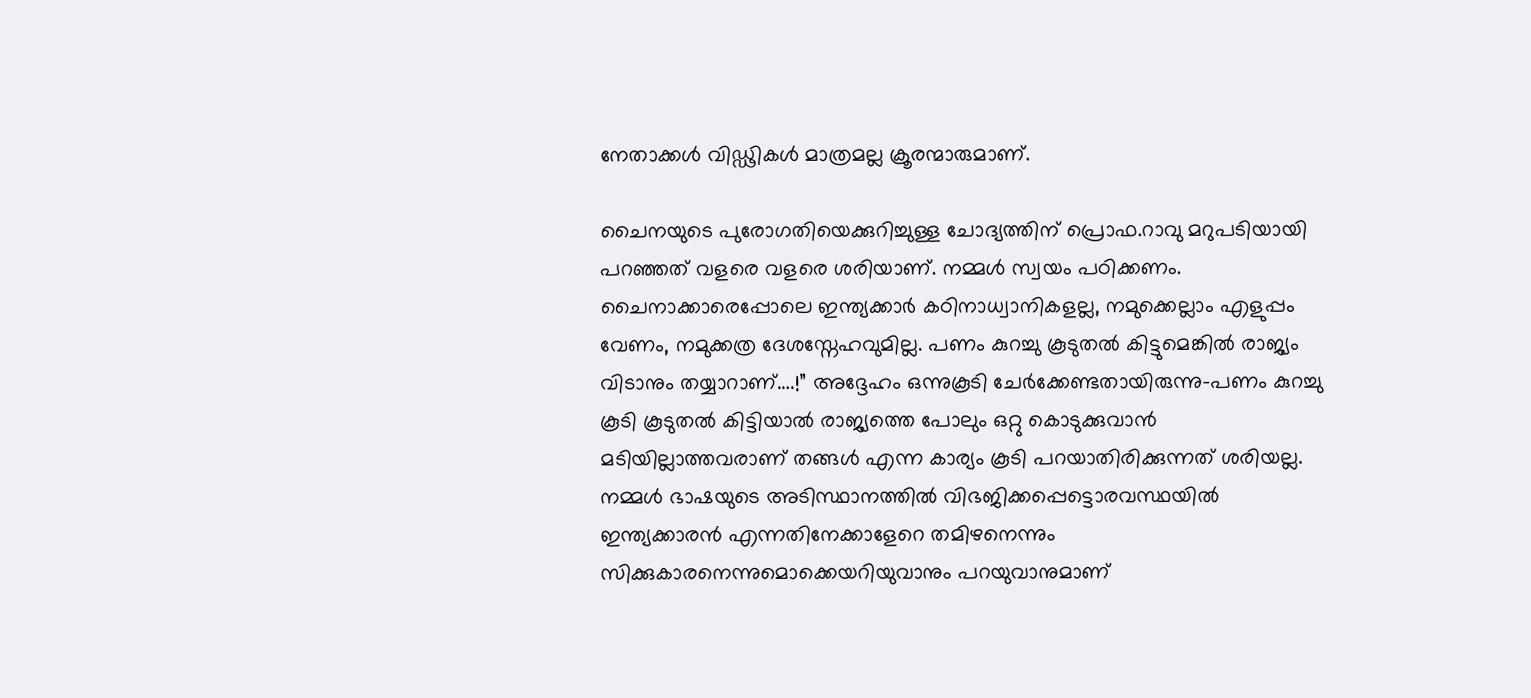നേതാക്കള്‍ വിഡ്ഢികള്‍ മാത്രമല്ല ക്രൂരന്മാരുമാണ്‌.

ചൈനയുടെ പുരോഗതിയെക്കുറിച്ചുള്ള ചോദ്യത്തിന്‌ പ്രൊഫ.റാവു മറുപടിയായി പറഞ്ഞത്‌ വളരെ വളരെ ശരിയാണ്‌. നമ്മള്‍ സ്വയം പഠിക്കണം. ചൈനാക്കാരെപ്പോലെ ഇന്ത്യക്കാര്‍ കഠിനാധ്വാനികളല്ല, നമുക്കെല്ലാം എളുപ്പം വേണം, നമുക്കത്ര ദേശസ്നേഹവുമില്ല. പണം കുറച്ചു കൂടുതല്‍ കിട്ടുമെങ്കില്‍ രാജ്യം വിടാനും തയ്യാറാണ്‌….!” അദ്ദേഹം ഒന്നുകൂടി ചേര്‍ക്കേണ്ടതായിരുന്നു-പണം കുറച്ചു കൂടി കൂടുതല്‍ കിട്ടിയാല്‍ രാജ്യത്തെ പോലും ഒറ്റു കൊടുക്കുവാന്‍ മടിയില്ലാത്തവരാണ്‌ തങ്ങള്‍ എന്ന കാര്യം കൂടി പറയാതിരിക്കുന്നത്‌ ശരിയല്ല. നമ്മള്‍ ഭാഷയുടെ അടിസ്ഥാനത്തില്‍ വിഭജിക്കപ്പെട്ടൊരവസ്ഥയില്‍ ഇന്ത്യക്കാരന്‍ എന്നതിനേക്കാളേറെ തമിഴനെന്നും സിക്കുകാരനെന്നുമൊക്കെയറിയുവാനും പറയുവാനുമാണ്‌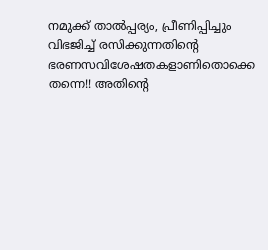നമുക്ക്‌ താല്‍പ്പര്യം, പ്രീണിപ്പിച്ചും വിഭജിച്ച്‌ രസിക്കുന്നതിന്റെ ഭരണസവിശേഷതകളാണിതൊക്കെ തന്നെ!! അതിന്റെ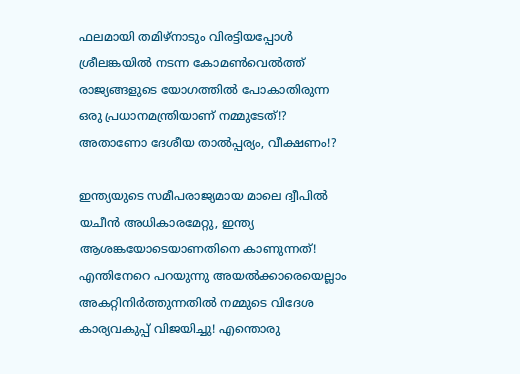ഫലമായി തമിഴ്‌നാടും വിരട്ടിയപ്പോള്‍ ശ്രീലങ്കയില്‍ നടന്ന കോമണ്‍വെല്‍ത്ത്‌ രാജ്യങ്ങളുടെ യോഗത്തില്‍ പോകാതിരുന്ന ഒരു പ്രധാനമന്ത്രിയാണ്‌ നമ്മുടേത്‌!? അതാണോ ദേശീയ താല്‍പ്പര്യം, വീക്ഷണം!?

ഇന്ത്യയുടെ സമീപരാജ്യമായ മാലെ ദ്വീപില്‍ യചീന്‍ അധികാരമേറ്റു, ഇന്ത്യ ആശങ്കയോടെയാണതിനെ കാണുന്നത്‌! എന്തിനേറെ പറയുന്നു അയല്‍ക്കാരെയെല്ലാം അകറ്റിനിര്‍ത്തുന്നതില്‍ നമ്മുടെ വിദേശ കാര്യവകുപ്പ്‌ വിജയിച്ചു! എന്തൊരു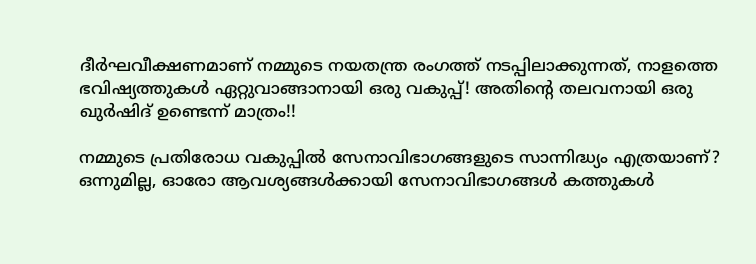ദീര്‍ഘവീക്ഷണമാണ്‌ നമ്മുടെ നയതന്ത്ര രംഗത്ത്‌ നടപ്പിലാക്കുന്നത്‌, നാളത്തെ ഭവിഷ്യത്തുകള്‍ ഏറ്റുവാങ്ങാനായി ഒരു വകുപ്പ്‌! അതിന്റെ തലവനായി ഒരു ഖുര്‍ഷിദ്‌ ഉണ്ടെന്ന്‌ മാത്രം!!

നമ്മുടെ പ്രതിരോധ വകുപ്പില്‍ സേനാവിഭാഗങ്ങളുടെ സാന്നിദ്ധ്യം എത്രയാണ്‌? ഒന്നുമില്ല, ഓരോ ആവശ്യങ്ങള്‍ക്കായി സേനാവിഭാഗങ്ങള്‍ കത്തുകള്‍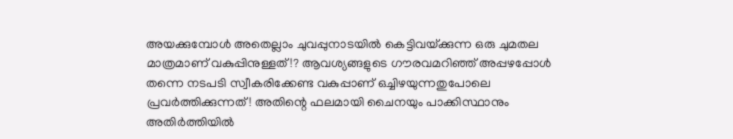അയക്കുമ്പോള്‍ അതെല്ലാം ചുവപ്പുനാടയില്‍ കെട്ടിവയ്‌ക്കുന്ന ഒരു ചുമതല മാത്രമാണ്‌ വകുപ്പിനുള്ളത്‌!? ആവശ്യങ്ങളുടെ ഗൗരവമറിഞ്ഞ്‌ അപ്പഴപ്പോള്‍ തന്നെ നടപടി സ്വീകരിക്കേണ്ട വകുപ്പാണ്‌ ഒച്ചിഴയുന്നതുപോലെ പ്രവര്‍ത്തിക്കുന്നത്‌! അതിന്റെ ഫലമായി ചൈനയും പാക്കിസ്ഥാനും അതിര്‍ത്തിയില്‍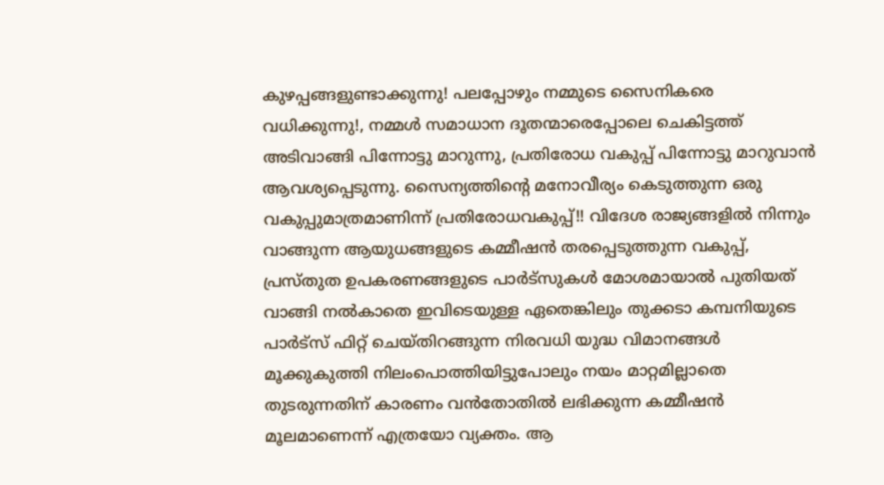കുഴപ്പങ്ങളുണ്ടാക്കുന്നു! പലപ്പോഴും നമ്മുടെ സൈനികരെ വധിക്കുന്നു!, നമ്മള്‍ സമാധാന ദൂതന്മാരെപ്പോലെ ചെകിട്ടത്ത്‌ അടിവാങ്ങി പിന്നോട്ടു മാറുന്നു, പ്രതിരോധ വകുപ്പ്‌ പിന്നോട്ടു മാറുവാന്‍ ആവശ്യപ്പെടുന്നു. സൈന്യത്തിന്റെ മനോവീര്യം കെടുത്തുന്ന ഒരു വകുപ്പുമാത്രമാണിന്ന്‌ പ്രതിരോധവകുപ്പ്‌!! വിദേശ രാജ്യങ്ങളില്‍ നിന്നും വാങ്ങുന്ന ആയുധങ്ങളുടെ കമ്മീഷന്‍ തരപ്പെടുത്തുന്ന വകുപ്പ്‌, പ്രസ്തുത ഉപകരണങ്ങളുടെ പാര്‍ട്സുകള്‍ മോശമായാല്‍ പുതിയത്‌ വാങ്ങി നല്‍കാതെ ഇവിടെയുള്ള ഏതെങ്കിലും തുക്കടാ കമ്പനിയുടെ പാര്‍ട്സ്‌ ഫിറ്റ്‌ ചെയ്തിറങ്ങുന്ന നിരവധി യുദ്ധ വിമാനങ്ങള്‍ മൂക്കുകുത്തി നിലംപൊത്തിയിട്ടുപോലും നയം മാറ്റമില്ലാതെ തുടരുന്നതിന്‌ കാരണം വന്‍തോതില്‍ ലഭിക്കുന്ന കമ്മീഷന്‍ മൂലമാണെന്ന്‌ എത്രയോ വ്യക്തം. ആ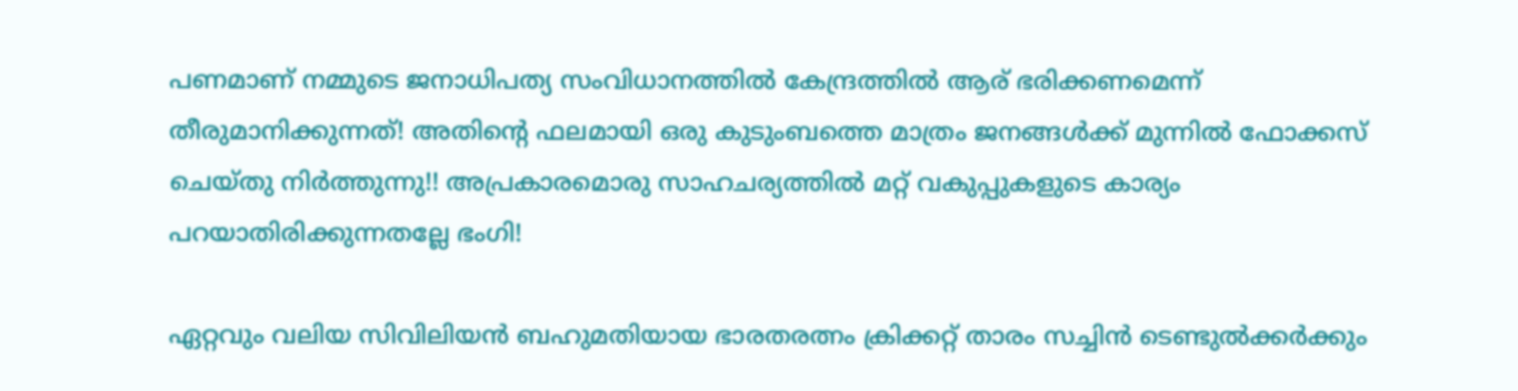പണമാണ്‌ നമ്മുടെ ജനാധിപത്യ സംവിധാനത്തില്‍ കേന്ദ്രത്തില്‍ ആര്‌ ഭരിക്കണമെന്ന്‌ തീരുമാനിക്കുന്നത്‌! അതിന്റെ ഫലമായി ഒരു കുടുംബത്തെ മാത്രം ജനങ്ങള്‍ക്ക്‌ മുന്നില്‍ ഫോക്കസ്‌ ചെയ്തു നിര്‍ത്തുന്നു!! അപ്രകാരമൊരു സാഹചര്യത്തില്‍ മറ്റ്‌ വകുപ്പുകളുടെ കാര്യം പറയാതിരിക്കുന്നതല്ലേ ഭംഗി!

ഏറ്റവും വലിയ സിവിലിയന്‍ ബഹുമതിയായ ഭാരതരത്നം ക്രിക്കറ്റ്‌ താരം സച്ചിന്‍ ടെണ്ടുല്‍ക്കര്‍ക്കും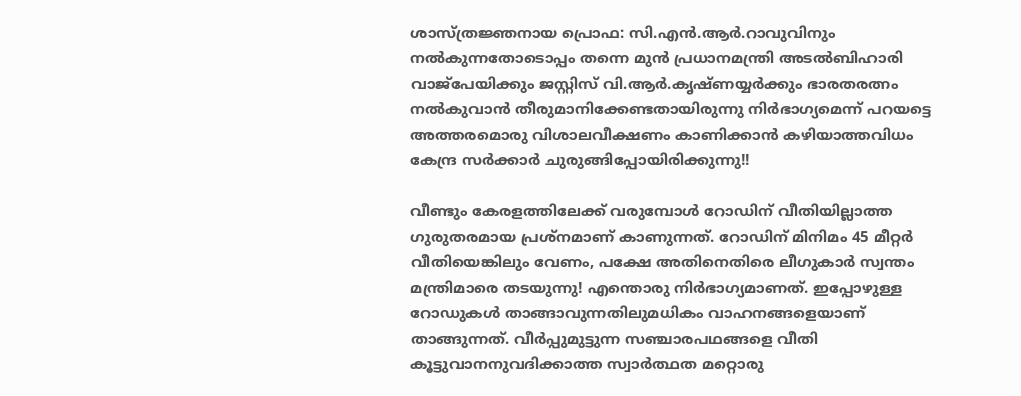ശാസ്ത്രജ്ഞനായ പ്രൊഫ: സി.എന്‍.ആര്‍.റാവുവിനും നല്‍കുന്നതോടൊപ്പം തന്നെ മുന്‍ പ്രധാനമന്ത്രി അടല്‍ബിഹാരി വാജ്പേയിക്കും ജസ്റ്റിസ്‌ വി.ആര്‍.കൃഷ്ണയ്യര്‍ക്കും ഭാരതരത്നം നല്‍കുവാന്‍ തീരുമാനിക്കേണ്ടതായിരുന്നു നിര്‍ഭാഗ്യമെന്ന്‌ പറയട്ടെ അത്തരമൊരു വിശാലവീക്ഷണം കാണിക്കാന്‍ കഴിയാത്തവിധം കേന്ദ്ര സര്‍ക്കാര്‍ ചുരുങ്ങിപ്പോയിരിക്കുന്നു!!

വീണ്ടും കേരളത്തിലേക്ക്‌ വരുമ്പോള്‍ റോഡിന്‌ വീതിയില്ലാത്ത ഗുരുതരമായ പ്രശ്നമാണ്‌ കാണുന്നത്‌. റോഡിന്‌ മിനിമം 45 മീറ്റര്‍ വീതിയെങ്കിലും വേണം, പക്ഷേ അതിനെതിരെ ലീഗുകാര്‍ സ്വന്തം മന്ത്രിമാരെ തടയുന്നു! എന്തൊരു നിര്‍ഭാഗ്യമാണത്‌. ഇപ്പോഴുള്ള റോഡുകള്‍ താങ്ങാവുന്നതിലുമധികം വാഹനങ്ങളെയാണ്‌ താങ്ങുന്നത്‌. വീര്‍പ്പുമുട്ടുന്ന സഞ്ചാരപഥങ്ങളെ വീതി കൂട്ടുവാനനുവദിക്കാത്ത സ്വാര്‍ത്ഥത മറ്റൊരു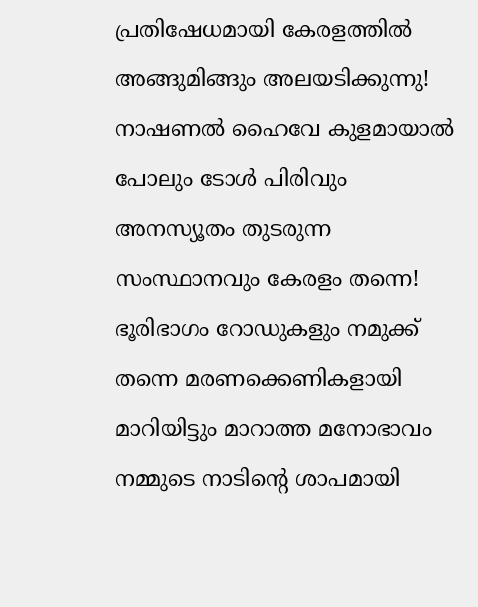പ്രതിഷേധമായി കേരളത്തില്‍ അങ്ങുമിങ്ങും അലയടിക്കുന്നു! നാഷണല്‍ ഹൈവേ കുളമായാല്‍ പോലും ടോള്‍ പിരിവും അനസ്യൂതം തുടരുന്ന സംസ്ഥാനവും കേരളം തന്നെ! ഭൂരിഭാഗം റോഡുകളും നമുക്ക്‌ തന്നെ മരണക്കെണികളായി മാറിയിട്ടും മാറാത്ത മനോഭാവം നമ്മുടെ നാടിന്റെ ശാപമായി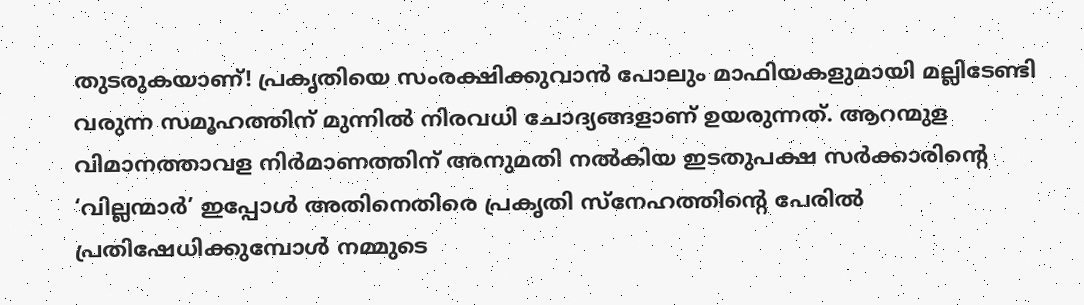തുടരുകയാണ്‌! പ്രകൃതിയെ സംരക്ഷിക്കുവാന്‍ പോലും മാഫിയകളുമായി മല്ലിടേണ്ടി വരുന്ന സമൂഹത്തിന്‌ മുന്നില്‍ നിരവധി ചോദ്യങ്ങളാണ്‌ ഉയരുന്നത്‌. ആറന്മുള വിമാനത്താവള നിര്‍മാണത്തിന്‌ അനുമതി നല്‍കിയ ഇടതുപക്ഷ സര്‍ക്കാരിന്റെ ‘വില്ലന്മാര്‍’ ഇപ്പോള്‍ അതിനെതിരെ പ്രകൃതി സ്നേഹത്തിന്റെ പേരില്‍ പ്രതിഷേധിക്കുമ്പോള്‍ നമ്മുടെ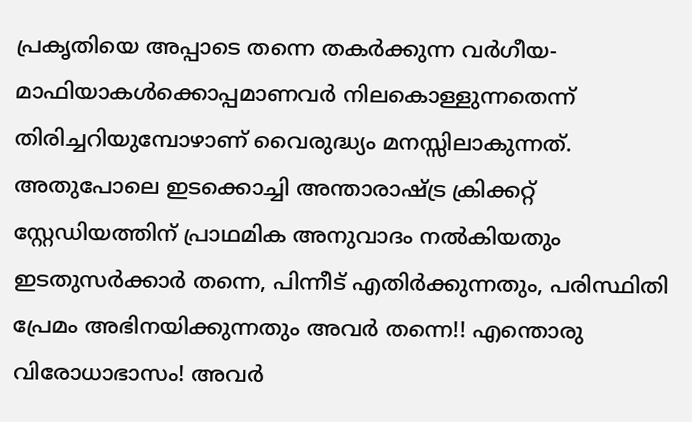പ്രകൃതിയെ അപ്പാടെ തന്നെ തകര്‍ക്കുന്ന വര്‍ഗീയ-മാഫിയാകള്‍ക്കൊപ്പമാണവര്‍ നിലകൊള്ളുന്നതെന്ന്‌ തിരിച്ചറിയുമ്പോഴാണ്‌ വൈരുദ്ധ്യം മനസ്സിലാകുന്നത്‌. അതുപോലെ ഇടക്കൊച്ചി അന്താരാഷ്‌ട്ര ക്രിക്കറ്റ്‌ സ്റ്റേഡിയത്തിന്‌ പ്രാഥമിക അനുവാദം നല്‍കിയതും ഇടതുസര്‍ക്കാര്‍ തന്നെ, പിന്നീട്‌ എതിര്‍ക്കുന്നതും, പരിസ്ഥിതി പ്രേമം അഭിനയിക്കുന്നതും അവര്‍ തന്നെ!! എന്തൊരു വിരോധാഭാസം! അവര്‍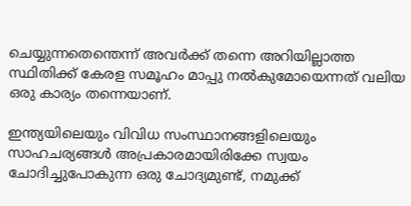ചെയ്യുന്നതെന്തെന്ന്‌ അവര്‍ക്ക്‌ തന്നെ അറിയില്ലാത്ത സ്ഥിതിക്ക്‌ കേരള സമൂഹം മാപ്പു നല്‍കുമോയെന്നത്‌ വലിയ ഒരു കാര്യം തന്നെയാണ്‌.

ഇന്ത്യയിലെയും വിവിധ സംസ്ഥാനങ്ങളിലെയും സാഹചര്യങ്ങള്‍ അപ്രകാരമായിരിക്കേ സ്വയം ചോദിച്ചുപോകുന്ന ഒരു ചോദ്യമുണ്ട്‌, നമുക്ക്‌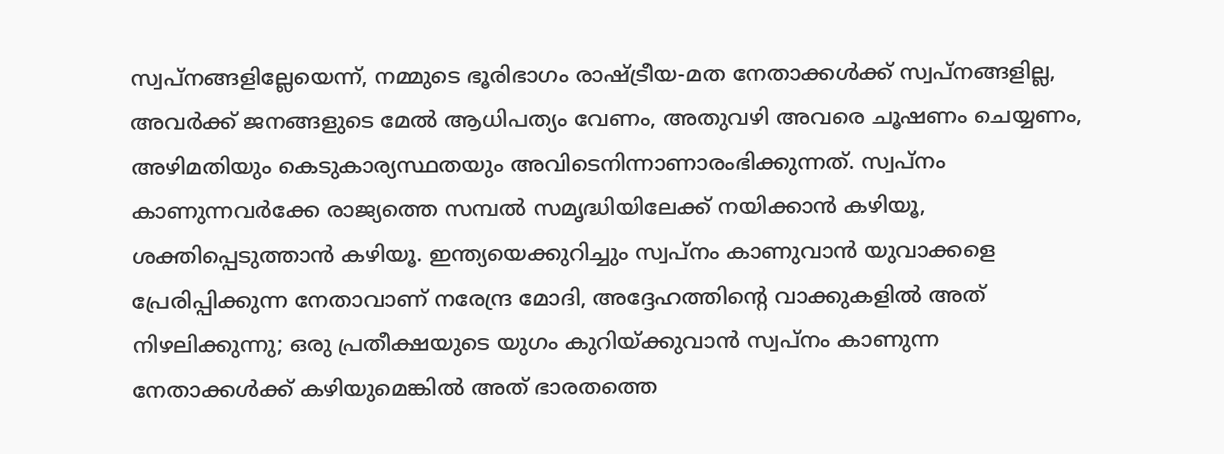സ്വപ്നങ്ങളില്ലേയെന്ന്‌, നമ്മുടെ ഭൂരിഭാഗം രാഷ്‌ട്രീയ-മത നേതാക്കള്‍ക്ക്‌ സ്വപ്നങ്ങളില്ല, അവര്‍ക്ക്‌ ജനങ്ങളുടെ മേല്‍ ആധിപത്യം വേണം, അതുവഴി അവരെ ചൂഷണം ചെയ്യണം, അഴിമതിയും കെടുകാര്യസ്ഥതയും അവിടെനിന്നാണാരംഭിക്കുന്നത്‌. സ്വപ്നം കാണുന്നവര്‍ക്കേ രാജ്യത്തെ സമ്പല്‍ സമൃദ്ധിയിലേക്ക്‌ നയിക്കാന്‍ കഴിയൂ, ശക്തിപ്പെടുത്താന്‍ കഴിയൂ. ഇന്ത്യയെക്കുറിച്ചും സ്വപ്നം കാണുവാന്‍ യുവാക്കളെ പ്രേരിപ്പിക്കുന്ന നേതാവാണ്‌ നരേന്ദ്ര മോദി, അദ്ദേഹത്തിന്റെ വാക്കുകളില്‍ അത്‌ നിഴലിക്കുന്നു; ഒരു പ്രതീക്ഷയുടെ യുഗം കുറിയ്‌ക്കുവാന്‍ സ്വപ്നം കാണുന്ന നേതാക്കള്‍ക്ക്‌ കഴിയുമെങ്കില്‍ അത്‌ ഭാരതത്തെ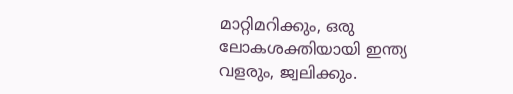മാറ്റിമറിക്കും, ഒരു ലോകശക്തിയായി ഇന്ത്യ വളരും, ജ്വലിക്കും.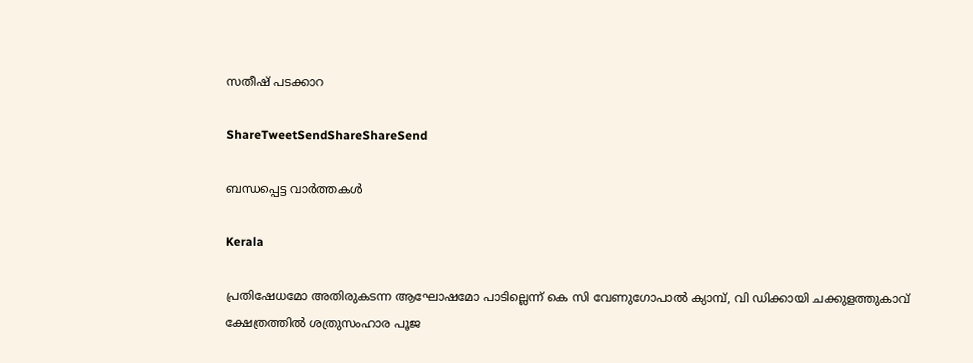സതീഷ്‌ പടക്കാറ

ShareTweetSendShareShareSend

ബന്ധപ്പെട്ട വാര്‍ത്തകള്‍

Kerala

പ്രതിഷേധമോ അതിരുകടന്ന ആഘോഷമോ പാടില്ലെന്ന് കെ സി വേണുഗോപാല്‍ ക്യാമ്പ്, വി ഡിക്കായി ചക്കുളത്തുകാവ് ക്ഷേത്രത്തില്‍ ശത്രുസംഹാര പൂജ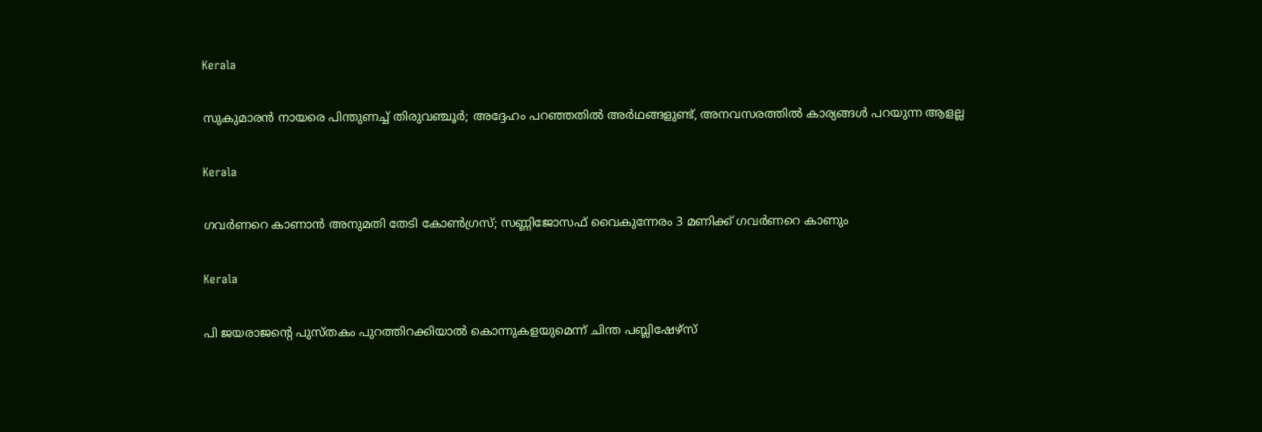Kerala

സുകുമാരൻ നായരെ പിന്തുണച്ച് തിരുവഞ്ചൂർ; അദ്ദേഹം പറഞ്ഞതിൽ അർഥങ്ങളുണ്ട്, അനവസരത്തിൽ കാര്യങ്ങൾ പറയുന്ന ആളല്ല

Kerala

ഗവർണറെ കാണാൻ അനുമതി തേടി കോൺഗ്രസ്; സണ്ണിജോസഫ് വൈകുന്നേരം 3 മണിക്ക് ഗവർണറെ കാണും

Kerala

പി ജയരാജന്റെ പുസ്തകം പുറത്തിറക്കിയാല്‍ കൊന്നുകളയുമെന്ന് ചിന്ത പബ്ലിഷേഴ്‌സ്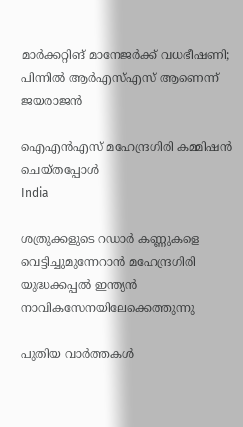മാര്‍ക്കറ്റിങ് മാനേജര്‍ക്ക് വധഭീഷണി; പിന്നിൽ ആർഎസ്എസ് ആണെന്ന് ജയരാജൻ

ഐഎന്‍എസ് മഹേന്ദ്രഗിരി കമ്മിഷന്‍ ചെയ്തപ്പോള്‍
India

ശത്രുക്കളുടെ റഡാർ കണ്ണുകളെ വെട്ടിച്ചുമുന്നേറാൻ മഹേന്ദ്രഗിരി യുദ്ധക്കപ്പൽ ഇന്ത്യൻ നാവികസേനയിലേക്കെത്തുന്നു

പുതിയ വാര്‍ത്തകള്‍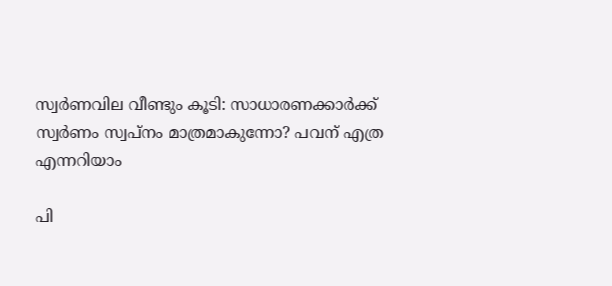സ്വർണവില വീണ്ടും കൂടി: സാധാരണക്കാർക്ക് സ്വർണം സ്വപ്നം മാത്രമാകുന്നോ? പവന് എത്ര എന്നറിയാം

പി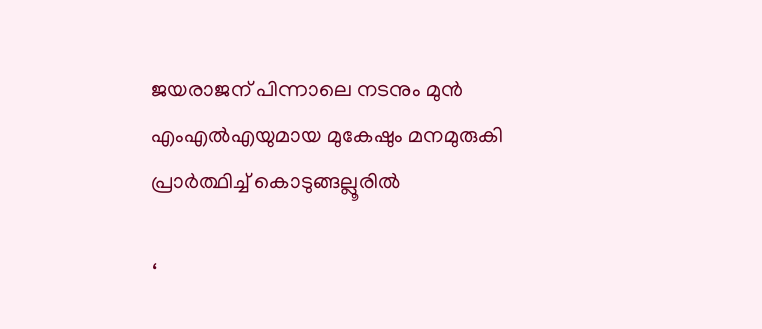ജയരാജന് പിന്നാലെ നടനും മുൻ എംഎൽഎയുമായ മുകേഷും മനമുരുകി പ്രാർത്ഥിച്ച് കൊടുങ്ങല്ലൂരിൽ

‘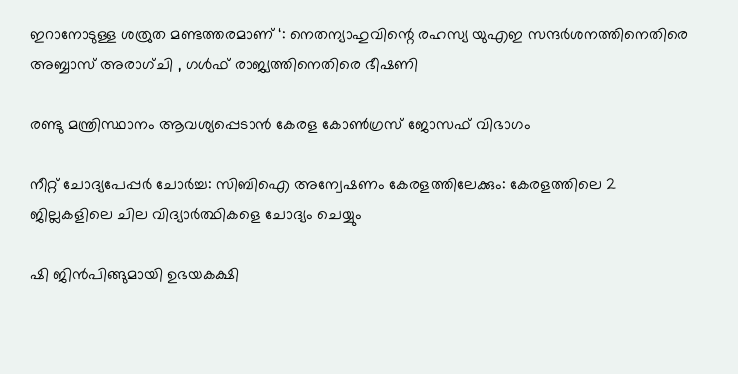ഇറാനോടുള്ള ശത്രുത മണ്ടത്തരമാണ് ‘: നെതന്യാഹുവിന്റെ രഹസ്യ യുഎഇ സന്ദർശനത്തിനെതിരെ അബ്ബാസ് അരാഗ്ചി , ഗൾഫ് രാജ്യത്തിനെതിരെ ഭീഷണി

രണ്ടു മന്ത്രിസ്ഥാനം ആവശ്യപ്പെടാൻ കേരള കോൺഗ്രസ് ജോസഫ് വിഭാഗം

നീറ്റ് ചോദ്യപേപ്പർ ചോർച്ച: സിബിഐ അന്വേഷണം കേരളത്തിലേക്കും: കേരളത്തിലെ 2 ജില്ലകളിലെ ചില വിദ്യാർത്ഥികളെ ചോദ്യം ചെയ്യും

ഷി ജിൻപിങ്ങുമായി ഉഭയകക്ഷി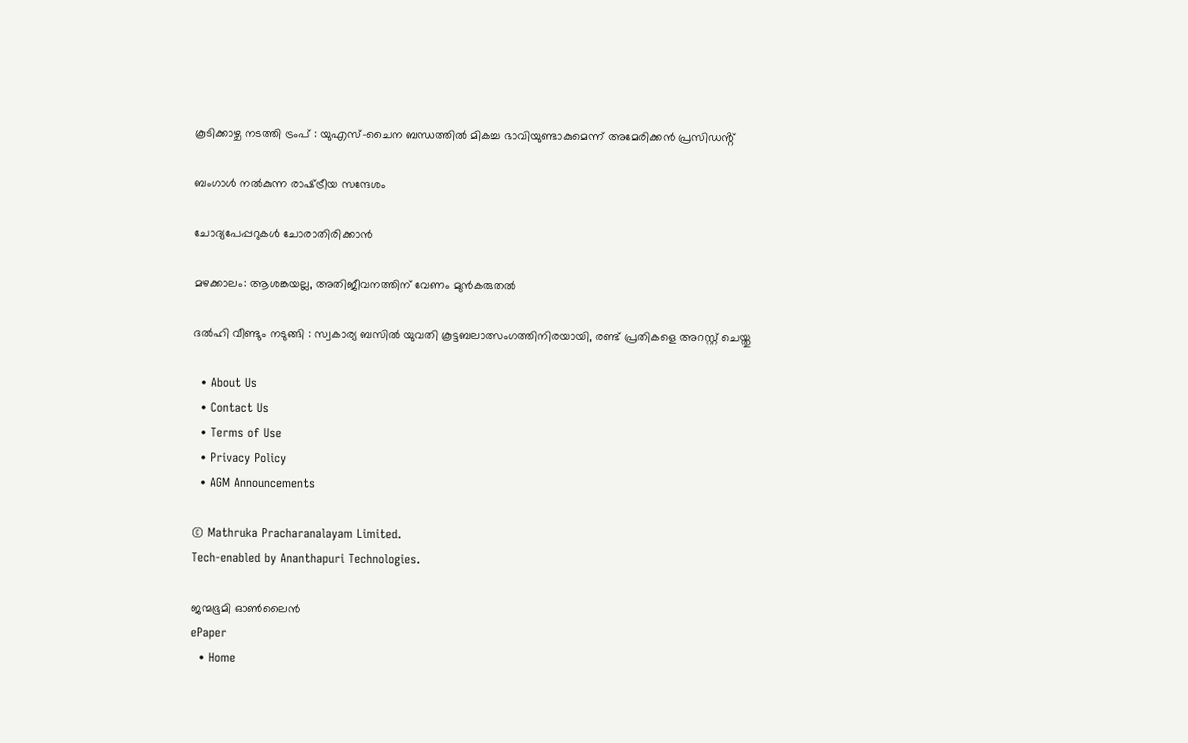കൂടിക്കാഴ്ച നടത്തി ട്രംപ് : യുഎസ്-ചൈന ബന്ധത്തിൽ മികച്ച ഭാവിയുണ്ടാകുമെന്ന് അമേരിക്കൻ പ്രസിഡൻ്റ്

ബംഗാള്‍ നല്‍കുന്ന രാഷ്‌ട്രീയ സന്ദേശം

ചോദ്യപേപ്പറുകള്‍ ചോരാതിരിക്കാന്‍

മഴക്കാലം: ആശങ്കയല്ല, അതിജീവനത്തിന് വേണം മുന്‍കരുതല്‍

ദൽഹി വീണ്ടും നടുങ്ങി : സ്വകാര്യ ബസിൽ യുവതി കൂട്ടബലാത്സംഗത്തിനിരയായി, രണ്ട് പ്രതികളെ അറസ്റ്റ് ചെയ്തു

  • About Us
  • Contact Us
  • Terms of Use
  • Privacy Policy
  • AGM Announcements

© Mathruka Pracharanalayam Limited.
Tech-enabled by Ananthapuri Technologies.

ജന്മഭൂമി ഓണ്‍ലൈന്‍
ePaper
  • Home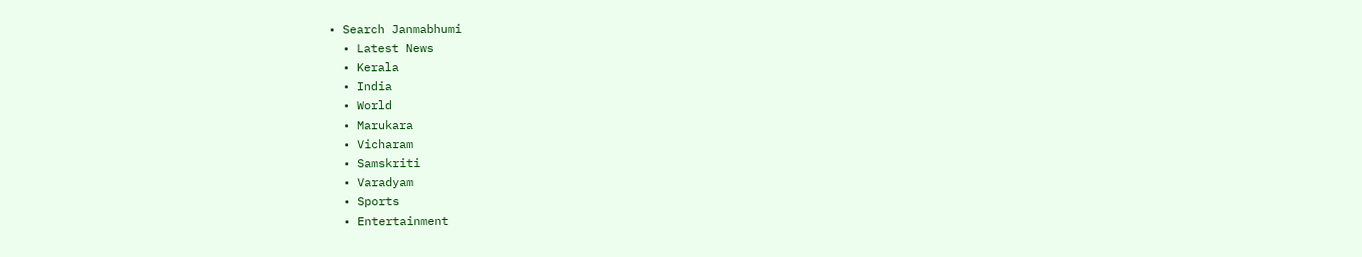• Search Janmabhumi
  • Latest News
  • Kerala
  • India
  • World
  • Marukara
  • Vicharam
  • Samskriti
  • Varadyam
  • Sports
  • Entertainment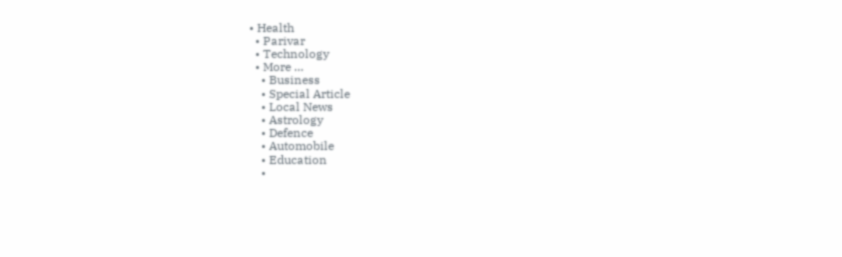• Health
  • Parivar
  • Technology
  • More …
    • Business
    • Special Article
    • Local News
    • Astrology
    • Defence
    • Automobile
    • Education
    •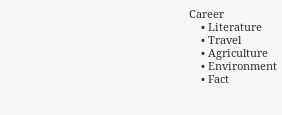Career
    • Literature
    • Travel
    • Agriculture
    • Environment
    • Fact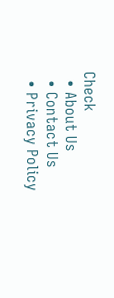Check
  • About Us
  • Contact Us
  • Privacy Policy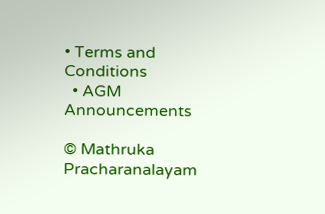• Terms and Conditions
  • AGM Announcements

© Mathruka Pracharanalayam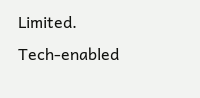Limited.
Tech-enabled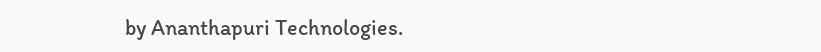by Ananthapuri Technologies.